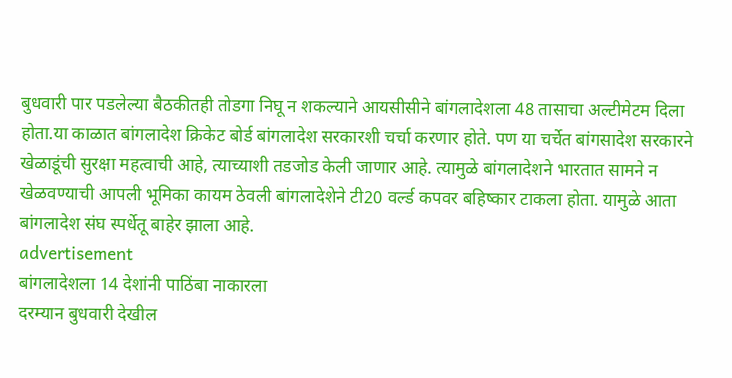बुधवारी पार पडलेल्या बैठकीतही तोडगा निघू न शकल्याने आयसीसीने बांगलादेशला 48 तासाचा अल्टीमेटम दिला होता.या काळात बांगलादेश क्रिकेट बोर्ड बांगलादेश सरकारशी चर्चा करणार होते. पण या चर्चेत बांगसादेश सरकारने खेळाडूंची सुरक्षा महत्वाची आहे, त्याच्याशी तडजोड केली जाणार आहे. त्यामुळे बांगलादेशने भारतात सामने न खेळवण्याची आपली भूमिका कायम ठेवली बांगलादेशेने टी20 वर्ल्ड कपवर बहिष्कार टाकला होता. यामुळे आता बांगलादेश संघ स्पर्धेतू बाहेर झाला आहे.
advertisement
बांगलादेशला 14 देशांनी पाठिंबा नाकारला
दरम्यान बुधवारी देखील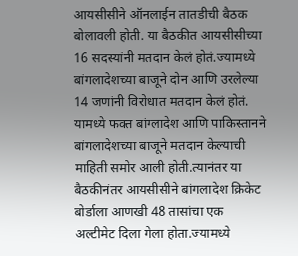आयसीसीने ऑनलाईन तातडीची बैठक बोलावली होती. या बैठकीत आयसीसीच्या 16 सदस्यांनी मतदान केलं होतं.ज्यामध्ये बांगलादेशच्या बाजूने दोन आणि उरलेल्या 14 जणांनी विरोधात मतदान केलं होतं. यामध्ये फक्त बांग्लादेश आणि पाकिस्तानने बांगलादेशच्या बाजूने मतदान केल्याची माहिती समोर आली होती.त्यानंतर या बैठकीनंतर आयसीसीने बांगलादेश क्रिकेट बोर्डाला आणखी 48 तासांचा एक अल्टीमेट दिला गेला होता.ज्यामध्ये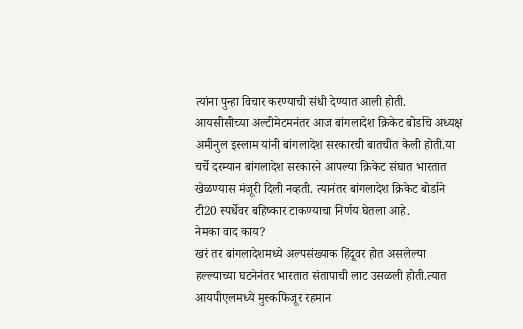त्यांना पुन्हा विचार करण्याची संधी देण्यात आली होती.
आयसीसीच्या अल्टीमेटमनंतर आज बांगलादेश क्रिकेट बोर्डाचे अध्यक्ष अमीनुल इस्लाम यांनी बांगलादेश सरकारची बातचीत केली होती.या चर्चे दरम्यान बांगलादेश सरकारने आपल्या क्रिकेट संघात भारतात खेळण्यास मंजूरी दिली नव्हती. त्यानंतर बांगलादेश क्रिकेट बोर्डाने टी20 स्पर्धेवर बहिष्कार टाकण्याचा निर्णय घेतला आहे.
नेमका वाद काय?
खरं तर बांगलादेशमध्ये अल्पसंख्याक हिंदूवर होत असलेल्या हल्ल्याच्या घटनेनंतर भारतात संतापाची लाट उसळली होती.त्यात आयपीएलमध्ये मुस्कफिजूर रहमान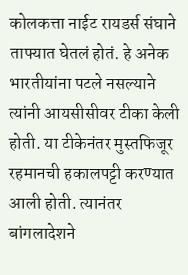कोलकत्ता नाईट रायडर्स संघाने ताफ्यात घेतलं होतं. हे अनेक भारतीयांना पटले नसल्याने त्यांनी आयसीसीवर टीका केली होती. या टीकेनंतर मुस्तफिजूर रहमानची हकालपट्टी करण्यात आली होती. त्यानंतर बांगलादेशने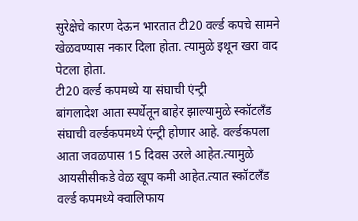सुरेक्षेचे कारण देऊन भारतात टी20 वर्ल्ड कपचे सामने खेळवण्यास नकार दिला होता. त्यामुळे इथून खरा वाद पेटला होता.
टी20 वर्ल्ड कपमध्ये या संघाची एंन्ट्री
बांगलादेश आता स्पर्धेतून बाहेर झाल्यामुळे स्कॉटलँड संघाची वर्ल्डकपमध्ये एंन्ट्री होणार आहे. वर्ल्डकपला आता जवळपास 15 दिवस उरले आहेत.त्यामुळे आयसीसीकडे वेळ खूप कमी आहेत.त्यात स्कॉटलँड वर्ल्ड कपमध्ये क्वालिफाय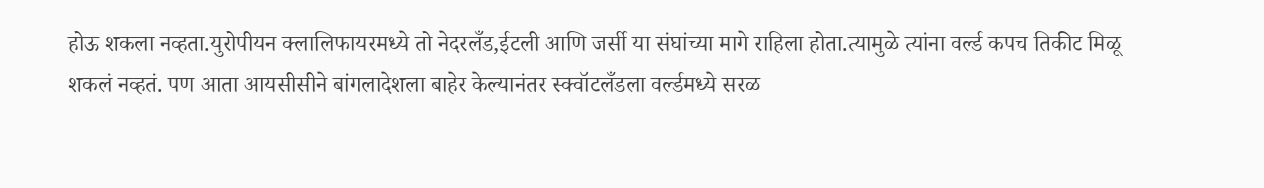होऊ शकला नव्हता.युरोपीयन क्लालिफायरमध्ये तो नेदरलँड,ईटली आणि जर्सी या संघांच्या मागे राहिला होता.त्यामुळे त्यांना वर्ल्ड कपच तिकीट मिळू शकलं नव्हतं. पण आता आयसीसीने बांगलादेशला बाहेर केल्यानंतर स्क्वॉटलँडला वर्ल्डमध्ये सरळ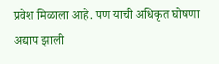प्रवेश मिळाला आहे. पण याची अधिकृत घोषणा अद्याप झाली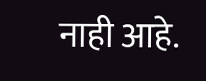नाही आहे.